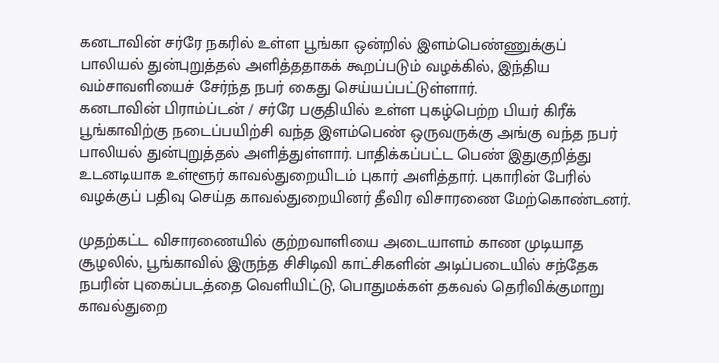கனடாவின் சர்ரே நகரில் உள்ள பூங்கா ஒன்றில் இளம்பெண்ணுக்குப் பாலியல் துன்புறுத்தல் அளித்ததாகக் கூறப்படும் வழக்கில், இந்திய வம்சாவளியைச் சேர்ந்த நபர் கைது செய்யப்பட்டுள்ளார்.
கனடாவின் பிராம்ப்டன் / சர்ரே பகுதியில் உள்ள புகழ்பெற்ற பியர் கிரீக் பூங்காவிற்கு நடைப்பயிற்சி வந்த இளம்பெண் ஒருவருக்கு அங்கு வந்த நபர் பாலியல் துன்புறுத்தல் அளித்துள்ளார். பாதிக்கப்பட்ட பெண் இதுகுறித்து உடனடியாக உள்ளூர் காவல்துறையிடம் புகார் அளித்தார். புகாரின் பேரில் வழக்குப் பதிவு செய்த காவல்துறையினர் தீவிர விசாரணை மேற்கொண்டனர்.

முதற்கட்ட விசாரணையில் குற்றவாளியை அடையாளம் காண முடியாத சூழலில், பூங்காவில் இருந்த சிசிடிவி காட்சிகளின் அடிப்படையில் சந்தேக நபரின் புகைப்படத்தை வெளியிட்டு, பொதுமக்கள் தகவல் தெரிவிக்குமாறு காவல்துறை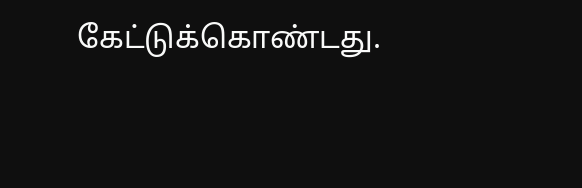கேட்டுக்கொண்டது.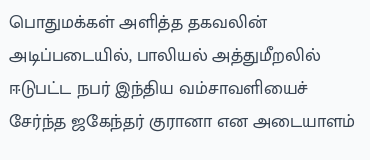பொதுமக்கள் அளித்த தகவலின் அடிப்படையில், பாலியல் அத்துமீறலில் ஈடுபட்ட நபர் இந்திய வம்சாவளியைச் சேர்ந்த ஜகேந்தர் குரானா என அடையாளம்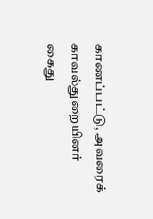காணப்பட்டு, அவரைக் காவல்துறையினர் கைது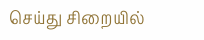செய்து சிறையில்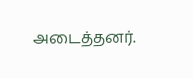அடைத்தனர்.